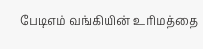பேடிஎம் வங்கியின் உரிமத்தை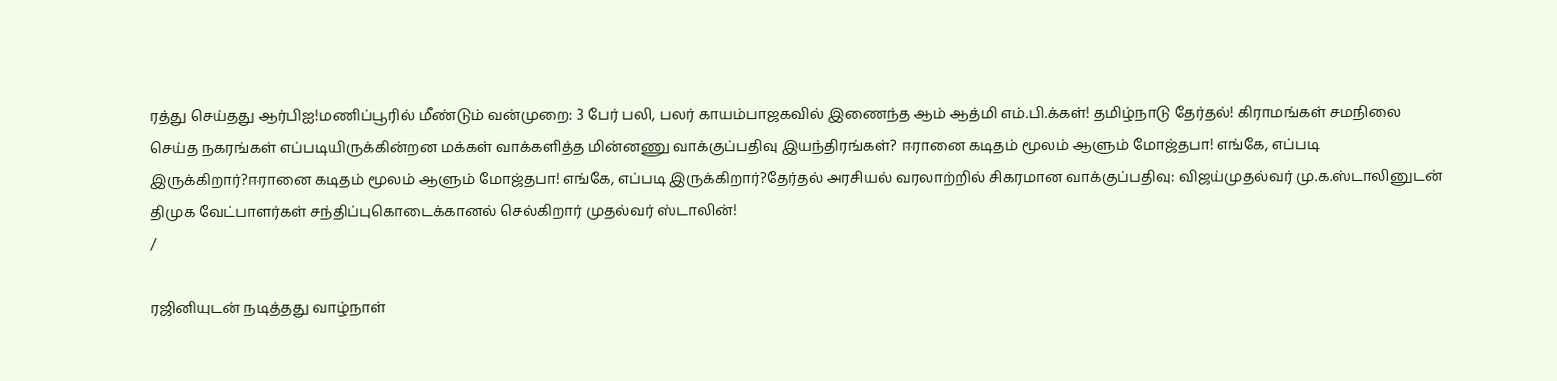ரத்து செய்தது ஆர்பிஐ!மணிப்பூரில் மீண்டும் வன்முறை: 3 பேர் பலி, பலர் காயம்பாஜகவில் இணைந்த ஆம் ஆத்மி எம்.பி.க்கள்! தமிழ்நாடு தேர்தல்! கிராமங்கள் சமநிலை செய்த நகரங்கள் எப்படியிருக்கின்றன மக்கள் வாக்களித்த மின்னணு வாக்குப்பதிவு இயந்திரங்கள்? ஈரானை கடிதம் மூலம் ஆளும் மோஜ்தபா! எங்கே, எப்படி இருக்கிறார்?ஈரானை கடிதம் மூலம் ஆளும் மோஜ்தபா! எங்கே, எப்படி இருக்கிறார்?தேர்தல் அரசியல் வரலாற்றில் சிகரமான வாக்குப்பதிவு: விஜய்முதல்வர் மு.க.ஸ்டாலினுடன் திமுக வேட்பாளர்கள் சந்திப்புகொடைக்கானல் செல்கிறார் முதல்வர் ஸ்டாலின்!
/

ரஜினியுடன் நடித்தது வாழ்நாள்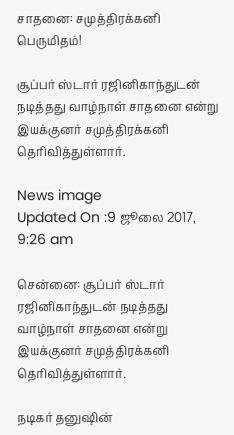சாதனை: சமுத்திரக்கனி பெருமிதம்!

சூப்பர் ஸ்டார் ரஜினிகாந்துடன் நடித்தது வாழ்நாள் சாதனை என்று இயக்குனர் சமுத்திரக்கனி தெரிவித்துள்ளார்.

News image
Updated On :9 ஜூலை 2017, 9:26 am

சென்னை: சூப்பர் ஸ்டார் ரஜினிகாந்துடன் நடித்தது வாழ்நாள் சாதனை என்று இயக்குனர் சமுத்திரக்கனி தெரிவித்துள்ளார்.

நடிகர் தனுஷின்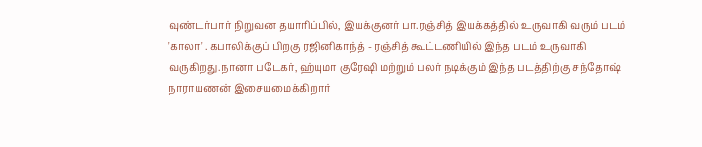வுண்டர்பார் நிறுவன தயாரிப்பில், இயக்குனர் பா.ரஞ்சித் இயக்கத்தில் உருவாகி வரும் படம் 'காலா' . கபாலிக்குப் பிறகு ரஜினிகாந்த் - ரஞ்சித் கூட்டணியில் இந்த படம் உருவாகி வருகிறது.நானா படேகர், ஹ்யுமா குரேஷி மற்றும் பலர் நடிக்கும் இந்த படத்திற்கு சந்தோஷ் நாராயணன் இசையமைக்கிறார்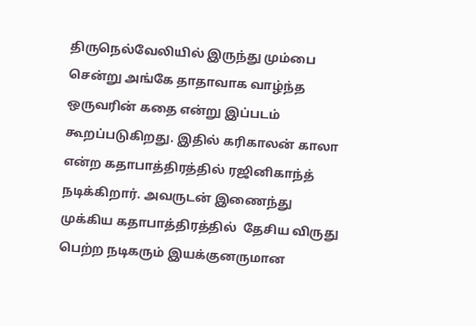திருநெல்வேலியில் இருந்து மும்பை சென்று அங்கே தாதாவாக வாழ்ந்த ஒருவரின் கதை என்று இப்படம் கூறப்படுகிறது. இதில் கரிகாலன் காலா என்ற கதாபாத்திரத்தில் ரஜினிகாந்த் நடிக்கிறார். அவருடன் இணைந்து முக்கிய கதாபாத்திரத்தில்  தேசிய விருது பெற்ற நடிகரும் இயக்குனருமான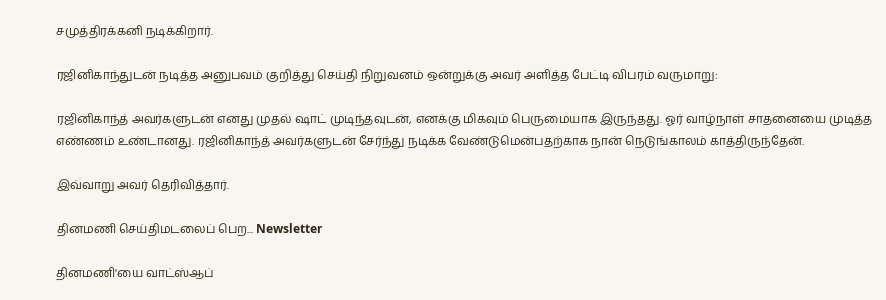சமுத்திரக்கனி நடிக்கிறார்.

ரஜினிகாந்துடன் நடித்த அனுபவம் குறித்து செய்தி நிறுவனம் ஒன்றுக்கு அவர் அளித்த பேட்டி விபரம் வருமாறு:

ரஜினிகாந்த் அவர்களுடன் எனது முதல் ஷாட் முடிந்தவுடன், எனக்கு மிகவும் பெருமையாக இருந்தது. ஓர் வாழ்நாள் சாதனையை முடித்த எண்ணம் உண்டானது. ரஜினிகாந்த் அவர்களுடன் சேர்ந்து நடிக்க வேண்டுமென்பதற்காக நான் நெடுங்காலம் காத்திருந்தேன்.

இவ்வாறு அவர் தெரிவித்தார்.

தினமணி செய்திமடலைப் பெற... Newsletter

தினமணி'யை வாட்ஸ்ஆப்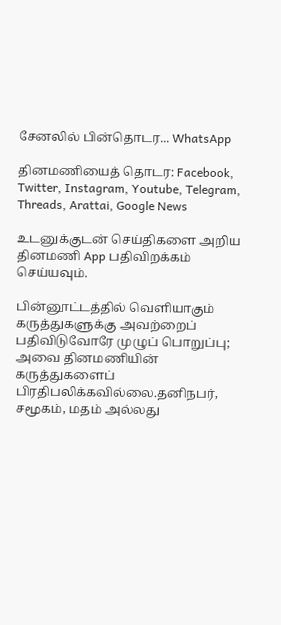சேனலில் பின்தொடர... WhatsApp

தினமணியைத் தொடர: Facebook, Twitter, Instagram, Youtube, Telegram, Threads, Arattai, Google News

உடனுக்குடன் செய்திகளை அறிய தினமணி App பதிவிறக்கம் செய்யவும்.

பின்னூட்டத்தில் வெளியாகும் கருத்துகளுக்கு அவற்றைப் பதிவிடுவோரே முழுப் பொறுப்பு; அவை தினமணியின் கருத்துகளைப் பிரதிபலிக்கவில்லை.தனிநபர், சமூகம், மதம் அல்லது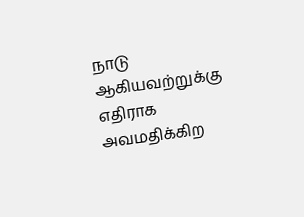நாடு ஆகியவற்றுக்கு எதிராக அவமதிக்கிற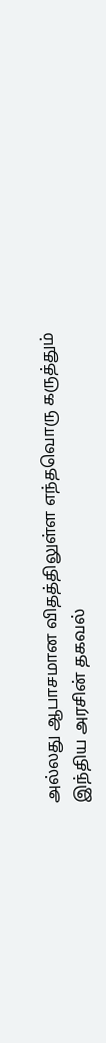அல்லது ஆபாசமான விதத்திலுள்ள எந்தவொரு கருத்தும் இந்திய அரசின் தகவல்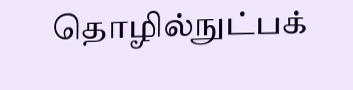தொழில்நுட்பக்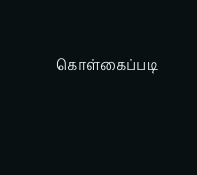கொள்கைப்படி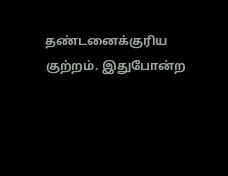தண்டனைக்குரிய குற்றம். இதுபோன்ற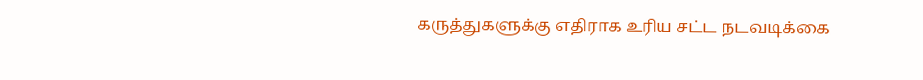கருத்துகளுக்கு எதிராக உரிய சட்ட நடவடிக்கை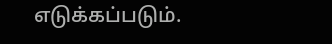எடுக்கப்படும்.